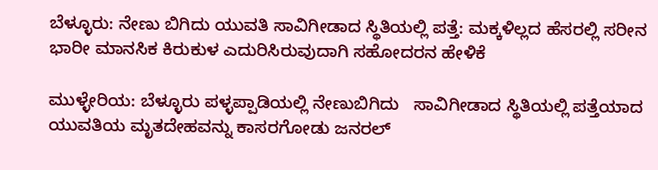ಬೆಳ್ಳೂರು: ನೇಣು ಬಿಗಿದು ಯುವತಿ ಸಾವಿಗೀಡಾದ ಸ್ಥಿತಿಯಲ್ಲಿ ಪತ್ತೆ: ಮಕ್ಕಳಿಲ್ಲದ ಹೆಸರಲ್ಲಿ ಸರೀನ ಭಾರೀ ಮಾನಸಿಕ ಕಿರುಕುಳ ಎದುರಿಸಿರುವುದಾಗಿ ಸಹೋದರನ ಹೇಳಿಕೆ

ಮುಳ್ಳೇರಿಯ: ಬೆಳ್ಳೂರು ಪಳ್ಳಪ್ಪಾಡಿಯಲ್ಲಿ ನೇಣುಬಿಗಿದು   ಸಾವಿಗೀಡಾದ ಸ್ಥಿತಿಯಲ್ಲಿ ಪತ್ತೆಯಾದ ಯುವತಿಯ ಮೃತದೇಹವನ್ನು ಕಾಸರಗೋಡು ಜನರಲ್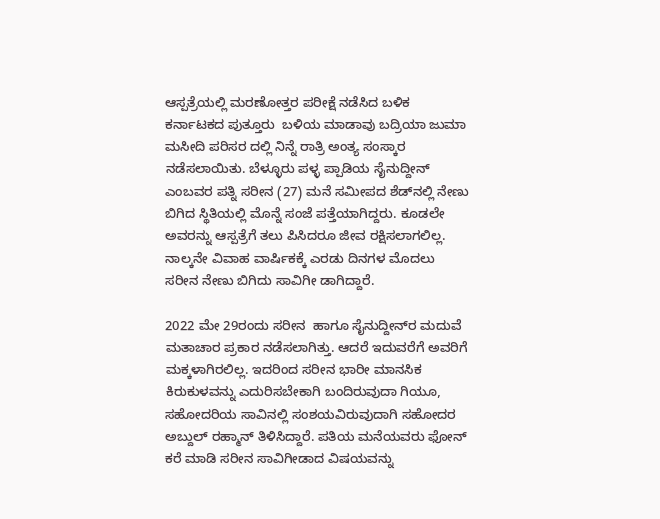ಆಸ್ಪತ್ರೆಯಲ್ಲಿ ಮರಣೋತ್ತರ ಪರೀಕ್ಷೆ ನಡೆಸಿದ ಬಳಿಕ ಕರ್ನಾಟಕದ ಪುತ್ತೂರು  ಬಳಿಯ ಮಾಡಾವು ಬದ್ರಿಯಾ ಜುಮಾ ಮಸೀದಿ ಪರಿಸರ ದಲ್ಲಿ ನಿನ್ನೆ ರಾತ್ರಿ ಅಂತ್ಯ ಸಂಸ್ಕಾರ ನಡೆಸಲಾಯಿತು. ಬೆಳ್ಳೂರು ಪಳ್ಳ ಪ್ಪಾಡಿಯ ಸೈನುದ್ದೀನ್ ಎಂಬವರ ಪತ್ನಿ ಸರೀನ (27) ಮನೆ ಸಮೀಪದ ಶೆಡ್‌ನಲ್ಲಿ ನೇಣು ಬಿಗಿದ ಸ್ಥಿತಿಯಲ್ಲಿ ಮೊನ್ನೆ ಸಂಜೆ ಪತ್ತೆಯಾಗಿದ್ದರು. ಕೂಡಲೇ ಅವರನ್ನು ಆಸ್ಪತ್ರೆಗೆ ತಲು ಪಿಸಿದರೂ ಜೀವ ರಕ್ಷಿಸಲಾಗಲಿಲ್ಲ. ನಾಲ್ಕನೇ ವಿವಾಹ ವಾರ್ಷಿಕಕ್ಕೆ ಎರಡು ದಿನಗಳ ಮೊದಲು ಸರೀನ ನೇಣು ಬಿಗಿದು ಸಾವಿಗೀ ಡಾಗಿದ್ದಾರೆ.

2022 ಮೇ 29ರಂದು ಸರೀನ  ಹಾಗೂ ಸೈನುದ್ದೀನ್‌ರ ಮದುವೆ ಮತಾಚಾರ ಪ್ರಕಾರ ನಡೆಸಲಾಗಿತ್ತು. ಆದರೆ ಇದುವರೆಗೆ ಅವರಿಗೆ ಮಕ್ಕಳಾಗಿರಲಿಲ್ಲ. ಇದರಿಂದ ಸರೀನ ಭಾರೀ ಮಾನಸಿಕ ಕಿರುಕುಳವನ್ನು ಎದುರಿಸಬೇಕಾಗಿ ಬಂದಿರುವುದಾ ಗಿಯೂ, ಸಹೋದರಿಯ ಸಾವಿನಲ್ಲಿ ಸಂಶಯವಿರುವುದಾಗಿ ಸಹೋದರ ಅಬ್ದುಲ್ ರಹ್ಮಾನ್ ತಿಳಿಸಿದ್ದಾರೆ. ಪತಿಯ ಮನೆಯವರು ಫೋನ್ ಕರೆ ಮಾಡಿ ಸರೀನ ಸಾವಿಗೀಡಾದ ವಿಷಯವನ್ನು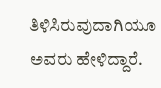ತಿಳಿಸಿರುವುದಾಗಿಯೂ ಅವರು ಹೇಳಿದ್ದಾರೆ.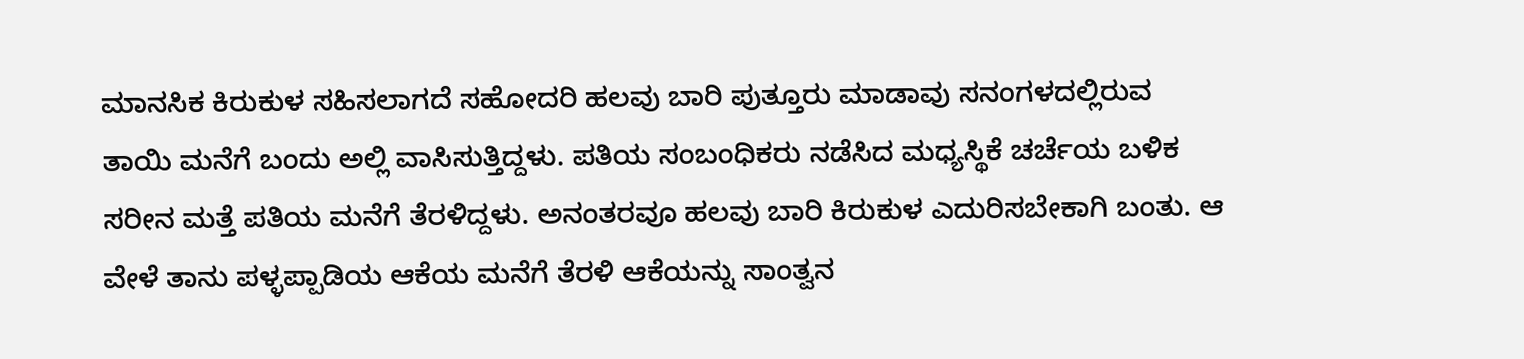ಮಾನಸಿಕ ಕಿರುಕುಳ ಸಹಿಸಲಾಗದೆ ಸಹೋದರಿ ಹಲವು ಬಾರಿ ಪುತ್ತೂರು ಮಾಡಾವು ಸನಂಗಳದಲ್ಲಿರುವ ತಾಯಿ ಮನೆಗೆ ಬಂದು ಅಲ್ಲಿ ವಾಸಿಸುತ್ತಿದ್ದಳು. ಪತಿಯ ಸಂಬಂಧಿಕರು ನಡೆಸಿದ ಮಧ್ಯಸ್ಥಿಕೆ ಚರ್ಚೆಯ ಬಳಿಕ ಸರೀನ ಮತ್ತೆ ಪತಿಯ ಮನೆಗೆ ತೆರಳಿದ್ದಳು. ಅನಂತರವೂ ಹಲವು ಬಾರಿ ಕಿರುಕುಳ ಎದುರಿಸಬೇಕಾಗಿ ಬಂತು. ಆ ವೇಳೆ ತಾನು ಪಳ್ಳಪ್ಪಾಡಿಯ ಆಕೆಯ ಮನೆಗೆ ತೆರಳಿ ಆಕೆಯನ್ನು ಸಾಂತ್ವನ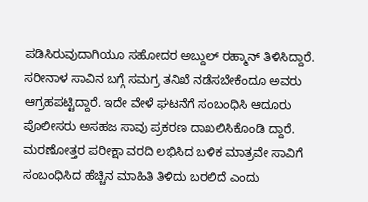ಪಡಿಸಿರುವುದಾಗಿಯೂ ಸಹೋದರ ಅಬ್ದುಲ್ ರಹ್ಮಾನ್ ತಿಳಿಸಿದ್ದಾರೆ. ಸರೀನಾಳ ಸಾವಿನ ಬಗ್ಗೆ ಸಮಗ್ರ ತನಿಖೆ ನಡೆಸಬೇಕೆಂದೂ ಅವರು ಆಗ್ರಹಪಟ್ಟಿದ್ದಾರೆ. ಇದೇ ವೇಳೆ ಘಟನೆಗೆ ಸಂಬಂಧಿಸಿ ಆದೂರು ಪೊಲೀಸರು ಅಸಹಜ ಸಾವು ಪ್ರಕರಣ ದಾಖಲಿಸಿಕೊಂಡಿ ದ್ದಾರೆ. ಮರಣೋತ್ತರ ಪರೀಕ್ಷಾ ವರದಿ ಲಭಿಸಿದ ಬಳಿಕ ಮಾತ್ರವೇ ಸಾವಿಗೆ ಸಂಬಂಧಿಸಿದ ಹೆಚ್ಚಿನ ಮಾಹಿತಿ ತಿಳಿದು ಬರಲಿದೆ ಎಂದು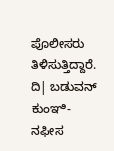ಪೊಲೀಸರು ತಿಳಿಸುತ್ತಿದ್ದಾರೆ. ದಿ| ಬಡುವನ್ ಕುಂಞಿ- ನಫೀಸ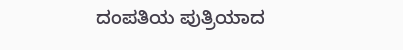ದಂಪತಿಯ ಪುತ್ರಿಯಾದ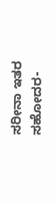ಸರೀನಾ ಇತರ ಸಹೋದರ-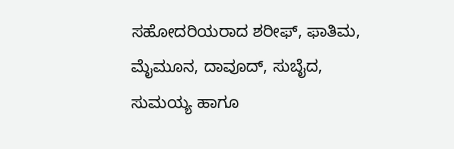ಸಹೋದರಿಯರಾದ ಶರೀಫ್, ಫಾತಿಮ, ಮೈಮೂನ, ದಾವೂದ್, ಸುಬೈದ, ಸುಮಯ್ಯ ಹಾಗೂ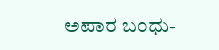ಅಪಾರ ಬಂಧು-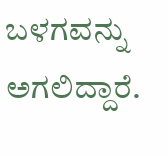ಬಳಗವನ್ನು ಅಗಲಿದ್ದಾರೆ.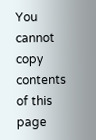You cannot copy contents of this page